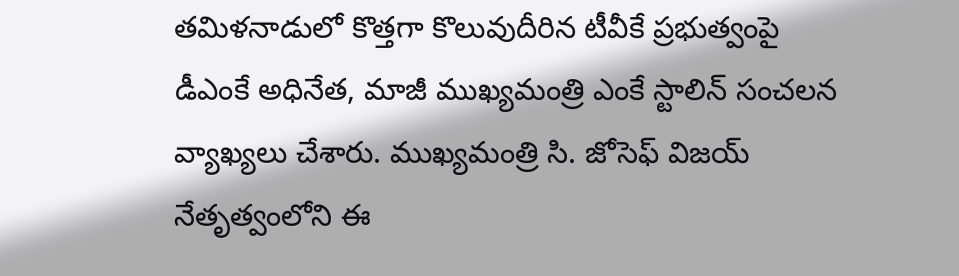తమిళనాడులో కొత్తగా కొలువుదీరిన టీవీకే ప్రభుత్వంపై డీఎంకే అధినేత, మాజీ ముఖ్యమంత్రి ఎంకే స్టాలిన్ సంచలన వ్యాఖ్యలు చేశారు. ముఖ్యమంత్రి సి. జోసెఫ్ విజయ్ నేతృత్వంలోని ఈ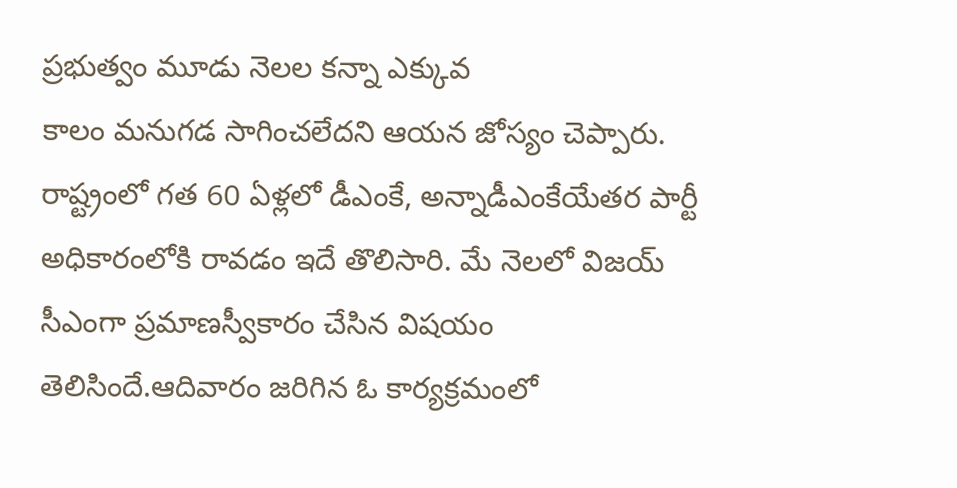ప్రభుత్వం మూడు నెలల కన్నా ఎక్కువ
కాలం మనుగడ సాగించలేదని ఆయన జోస్యం చెప్పారు. రాష్ట్రంలో గత 60 ఏళ్లలో డీఎంకే, అన్నాడీఎంకేయేతర పార్టీ అధికారంలోకి రావడం ఇదే తొలిసారి. మే నెలలో విజయ్ సీఎంగా ప్రమాణస్వీకారం చేసిన విషయం తెలిసిందే.ఆదివారం జరిగిన ఓ కార్యక్రమంలో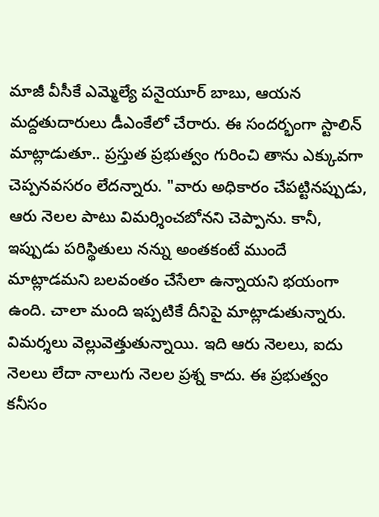మాజీ వీసీకే ఎమ్మెల్యే పనైయూర్ బాబు, ఆయన మద్దతుదారులు డీఎంకేలో చేరారు. ఈ సందర్భంగా స్టాలిన్ మాట్లాడుతూ.. ప్రస్తుత ప్రభుత్వం గురించి తాను ఎక్కువగా చెప్పనవసరం లేదన్నారు. "వారు అధికారం చేపట్టినప్పుడు, ఆరు నెలల పాటు విమర్శించబోనని చెప్పాను. కానీ, ఇప్పుడు పరిస్థితులు నన్ను అంతకంటే ముందే మాట్లాడమని బలవంతం చేసేలా ఉన్నాయని భయంగా ఉంది. చాలా మంది ఇప్పటికే దీనిపై మాట్లాడుతున్నారు. విమర్శలు వెల్లువెత్తుతున్నాయి. ఇది ఆరు నెలలు, ఐదు నెలలు లేదా నాలుగు నెలల ప్రశ్న కాదు. ఈ ప్రభుత్వం కనీసం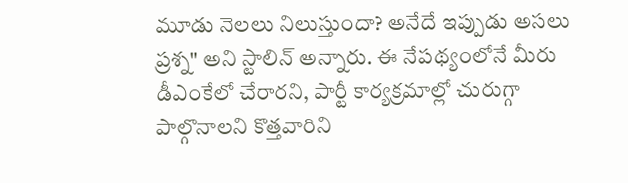మూడు నెలలు నిలుస్తుందా? అనేదే ఇప్పుడు అసలు ప్రశ్న" అని స్టాలిన్ అన్నారు. ఈ నేపథ్యంలోనే మీరు డీఎంకేలో చేరారని, పార్టీ కార్యక్రమాల్లో చురుగ్గా పాల్గొనాలని కొత్తవారిని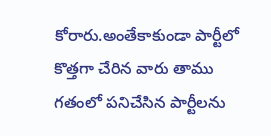కోరారు.అంతేకాకుండా పార్టీలో కొత్తగా చేరిన వారు తాము గతంలో పనిచేసిన పార్టీలను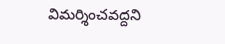విమర్శించవద్దని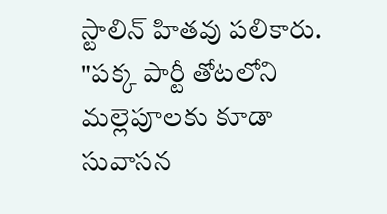స్టాలిన్ హితవు పలికారు. "పక్క పార్టీ తోటలోని మల్లెపూలకు కూడా సువాసన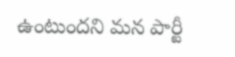ఉంటుందని మన పార్టీ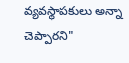వ్యవస్థాపకులు అన్నా చెప్పారని"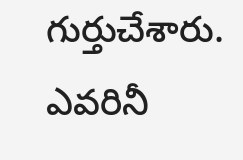గుర్తుచేశారు. ఎవరినీ